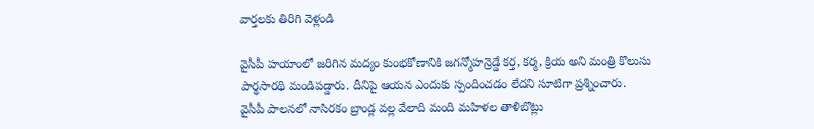వార్తలకు తిరిగి వెళ్లండి

వైసీపీ హయాంలో జరిగిన మద్యం కుంభకోణానికి జగన్మోహన్రెడ్డే కర్త, కర్మ, క్రియ అని మంత్రి కొలుసు పార్థసారథి మండిపడ్డారు. దీనిపై ఆయన ఎందుకు స్పందించడం లేదని సూటిగా ప్రశ్నించారు.
వైసీపీ పాలనలో నాసిరకం బ్రాండ్ల వల్ల వేలాది మంది మహిళల తాళిబొట్లు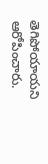తెగిపోయాయని ఆరోపించారు.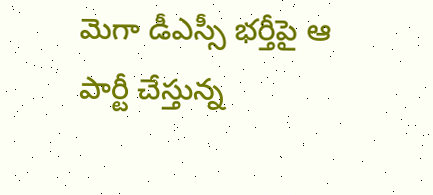మెగా డీఎస్సీ భర్తీపై ఆ పార్టీ చేస్తున్న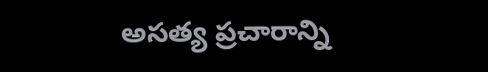అసత్య ప్రచారాన్ని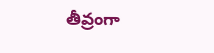తీవ్రంగా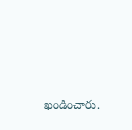ఖండించారు.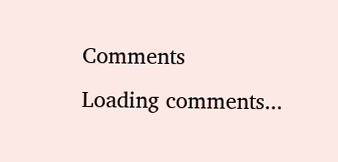Comments
Loading comments...